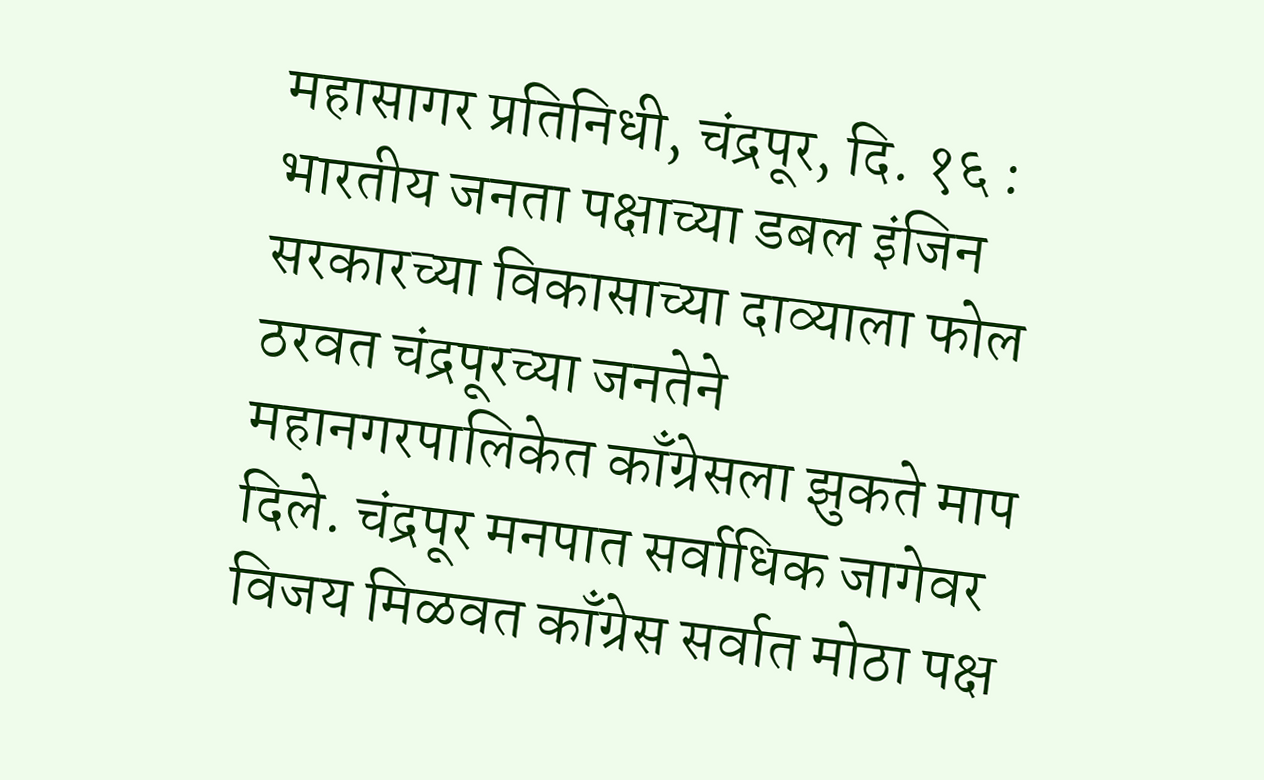महासागर प्रतिनिधी, चंद्रपूर, दि. १६ : भारतीय जनता पक्षाच्या डबल इंजिन सरकारच्या विकासाच्या दाव्याला फोल ठरवत चंद्रपूरच्या जनतेने महानगरपालिकेत काँग्रेसला झुकते माप दिले. चंद्रपूर मनपात सर्वाधिक जागेवर विजय मिळवत काँग्रेस सर्वात मोठा पक्ष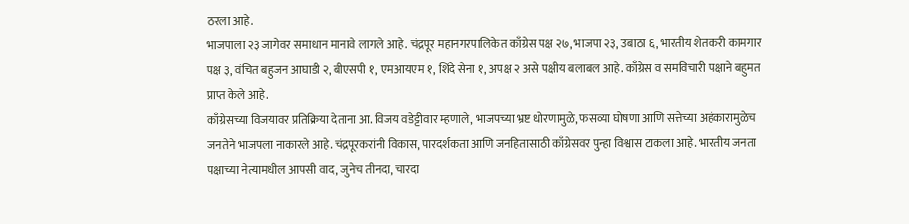ठरला आहे.
भाजपाला २३ जागेवर समाधान मानावे लागले आहे. चंद्रपूर महानगरपालिकेत काँग्रेस पक्ष २७, भाजपा २३, उबाठा ६, भारतीय शेतकरी कामगार पक्ष ३, वंचित बहुजन आघाडी २, बीएसपी १, एमआयएम १, शिंदे सेना १, अपक्ष २ असे पक्षीय बलाबल आहे. काँग्रेस व समविचारी पक्षाने बहुमत प्राप्त केले आहे.
काँग्रेसच्या विजयावर प्रतिक्रिया देताना आ. विजय वडेट्टीवार म्हणाले, भाजपच्या भ्रष्ट धोरणामुळे, फसव्या घोषणा आणि सत्तेच्या अहंकारामुळेच जनतेने भाजपला नाकारले आहे. चंद्रपूरकरांनी विकास, पारदर्शकता आणि जनहितासाठी काँग्रेसवर पुन्हा विश्वास टाकला आहे. भारतीय जनता पक्षाच्या नेत्यामधील आपसी वाद, जुनेच तीनदा, चारदा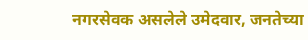नगरसेवक असलेले उमेदवार, जनतेच्या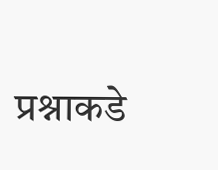प्रश्नाकडे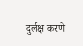दुर्लक्ष करणे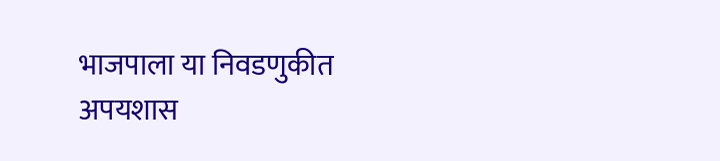भाजपाला या निवडणुकीत अपयशास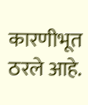कारणीभूत ठरले आहे.